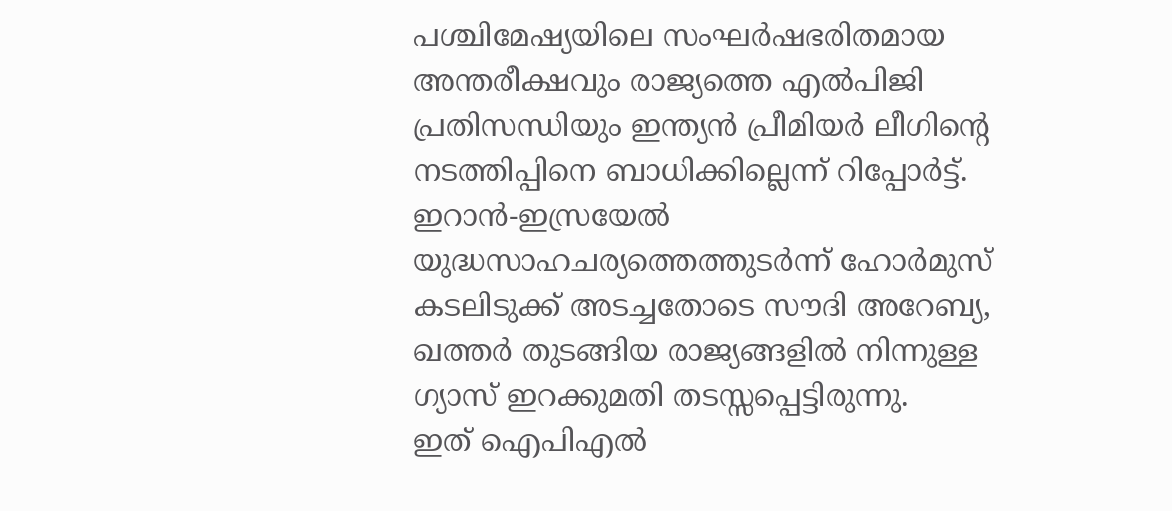പശ്ചിമേഷ്യയിലെ സംഘർഷഭരിതമായ അന്തരീക്ഷവും രാജ്യത്തെ എൽപിജി പ്രതിസന്ധിയും ഇന്ത്യൻ പ്രീമിയർ ലീഗിന്റെ നടത്തിപ്പിനെ ബാധിക്കില്ലെന്ന് റിപ്പോർട്ട്. ഇറാൻ-ഇസ്രയേൽ യുദ്ധസാഹചര്യത്തെത്തുടർന്ന് ഹോർമുസ് കടലിടുക്ക് അടച്ചതോടെ സൗദി അറേബ്യ, ഖത്തർ തുടങ്ങിയ രാജ്യങ്ങളിൽ നിന്നുള്ള ഗ്യാസ് ഇറക്കുമതി തടസ്സപ്പെട്ടിരുന്നു.
ഇത് ഐപിഎൽ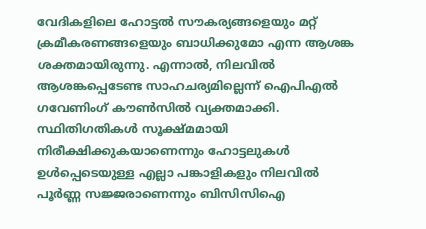വേദികളിലെ ഹോട്ടൽ സൗകര്യങ്ങളെയും മറ്റ് ക്രമീകരണങ്ങളെയും ബാധിക്കുമോ എന്ന ആശങ്ക ശക്തമായിരുന്നു. എന്നാൽ, നിലവിൽ ആശങ്കപ്പെടേണ്ട സാഹചര്യമില്ലെന്ന് ഐപിഎൽ ഗവേണിംഗ് കൗൺസിൽ വ്യക്തമാക്കി. സ്ഥിതിഗതികൾ സൂക്ഷ്മമായി നിരീക്ഷിക്കുകയാണെന്നും ഹോട്ടലുകൾ ഉൾപ്പെടെയുള്ള എല്ലാ പങ്കാളികളും നിലവിൽ പൂർണ്ണ സജ്ജരാണെന്നും ബിസിസിഐ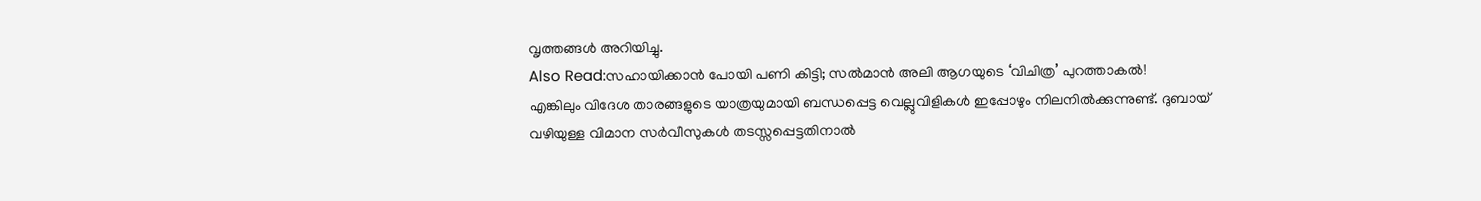വൃത്തങ്ങൾ അറിയിച്ചു.
Also Read:സഹായിക്കാൻ പോയി പണി കിട്ടി; സൽമാൻ അലി ആഗയുടെ ‘വിചിത്ര’ പുറത്താകൽ!
എങ്കിലും വിദേശ താരങ്ങളുടെ യാത്രയുമായി ബന്ധപ്പെട്ട വെല്ലുവിളികൾ ഇപ്പോഴും നിലനിൽക്കുന്നുണ്ട്. ദുബായ് വഴിയുള്ള വിമാന സർവീസുകൾ തടസ്സപ്പെട്ടതിനാൽ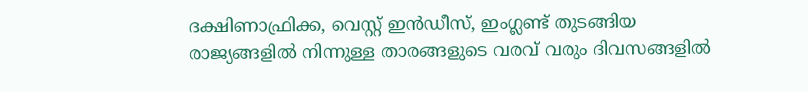ദക്ഷിണാഫ്രിക്ക, വെസ്റ്റ് ഇൻഡീസ്, ഇംഗ്ലണ്ട് തുടങ്ങിയ രാജ്യങ്ങളിൽ നിന്നുള്ള താരങ്ങളുടെ വരവ് വരും ദിവസങ്ങളിൽ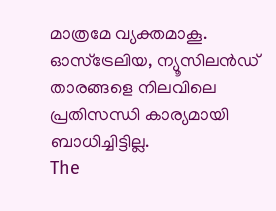മാത്രമേ വ്യക്തമാകൂ. ഓസ്ട്രേലിയ, ന്യൂസിലൻഡ് താരങ്ങളെ നിലവിലെ പ്രതിസന്ധി കാര്യമായി ബാധിച്ചിട്ടില്ല.
The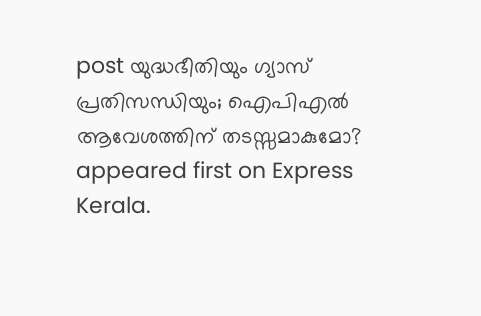post യുദ്ധഭീതിയും ഗ്യാസ് പ്രതിസന്ധിയും; ഐപിഎൽ ആവേശത്തിന് തടസ്സമാകുമോ? appeared first on Express Kerala.